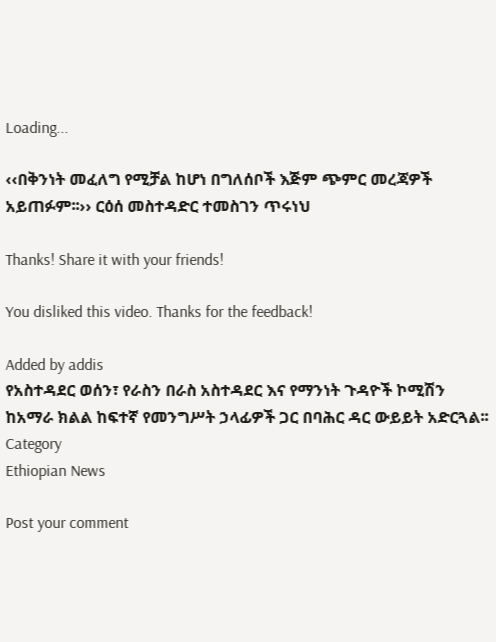Loading...

‹‹በቅንነት መፈለግ የሚቻል ከሆነ በግለሰቦች እጅም ጭምር መረጃዎች አይጠፉም፡፡›› ርዕሰ መስተዳድር ተመስገን ጥሩነህ

Thanks! Share it with your friends!

You disliked this video. Thanks for the feedback!

Added by addis
የአስተዳደር ወሰን፣ የራስን በራስ አስተዳደር እና የማንነት ጉዳዮች ኮሚሽን ከአማራ ክልል ከፍተኛ የመንግሥት ኃላፊዎች ጋር በባሕር ዳር ውይይት አድርጓል፡፡
Category
Ethiopian News

Post your comment